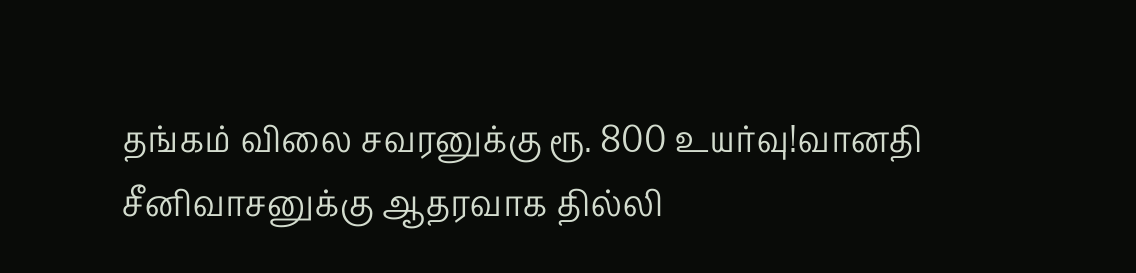தங்கம் விலை சவரனுக்கு ரூ. 800 உயர்வு!வானதி சீனிவாசனுக்கு ஆதரவாக தில்லி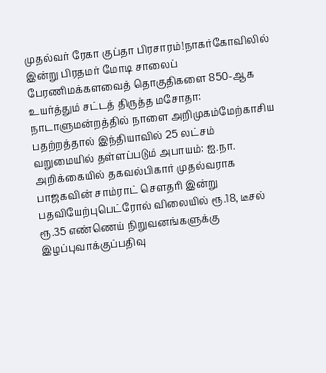முதல்வர் ரேகா குப்தா பிரசாரம்!நாகர்கோவிலில் இன்று பிரதமர் மோடி சாலைப் பேரணிமக்களவைத் தொகுதிகளை 850-ஆக உயர்த்தும் சட்டத் திருத்த மசோதா: நாடாளுமன்றத்தில் நாளை அறிமுகம்மேற்காசிய பதற்றத்தால் இந்தியாவில் 25 லட்சம் வறுமையில் தள்ளப்படும் அபாயம்: ஐ.நா. அறிக்கையில் தகவல்பிகார் முதல்வராக பாஜகவின் சாம்ராட் செளதரி இன்று பதவியேற்புபெட்ரோல் விலையில் ரூ.18, டீசல் ரூ.35 எண்ணெய் நிறுவனங்களுக்கு இழப்புவாக்குப்பதிவு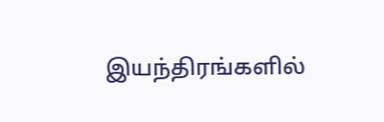இயந்திரங்களில்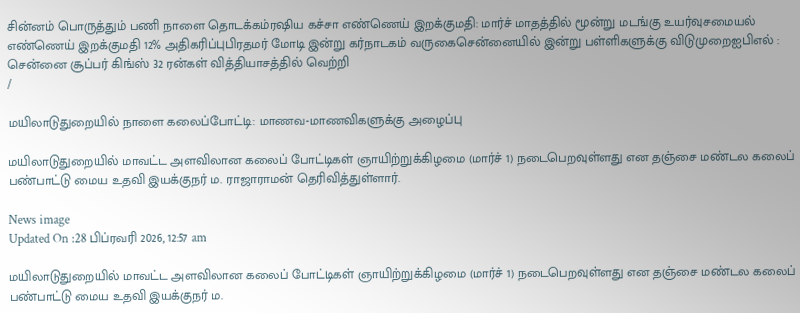சின்னம் பொருத்தும் பணி நாளை தொடக்கம்ரஷிய கச்சா எண்ணெய் இறக்குமதி: மார்ச் மாதத்தில் மூன்று மடங்கு உயர்வுசமையல் எண்ணெய் இறக்குமதி 12% அதிகரிப்புபிரதமர் மோடி இன்று கர்நாடகம் வருகைசென்னையில் இன்று பள்ளிகளுக்கு விடுமுறைஐபிஎல் : சென்னை சூப்பர் கிங்ஸ் 32 ரன்கள் வித்தியாசத்தில் வெற்றி
/

மயிலாடுதுறையில் நாளை கலைப்போட்டி: மாணவ-மாணவிகளுக்கு அழைப்பு

மயிலாடுதுறையில் மாவட்ட அளவிலான கலைப் போட்டிகள் ஞாயிற்றுக்கிழமை (மார்ச் 1) நடைபெறவுள்ளது என தஞ்சை மண்டல கலைப் பண்பாட்டு மைய உதவி இயக்குநர் ம. ராஜாராமன் தெரிவித்துள்ளார்.

News image
Updated On :28 பிப்ரவரி 2026, 12:57 am

மயிலாடுதுறையில் மாவட்ட அளவிலான கலைப் போட்டிகள் ஞாயிற்றுக்கிழமை (மார்ச் 1) நடைபெறவுள்ளது என தஞ்சை மண்டல கலைப் பண்பாட்டு மைய உதவி இயக்குநர் ம.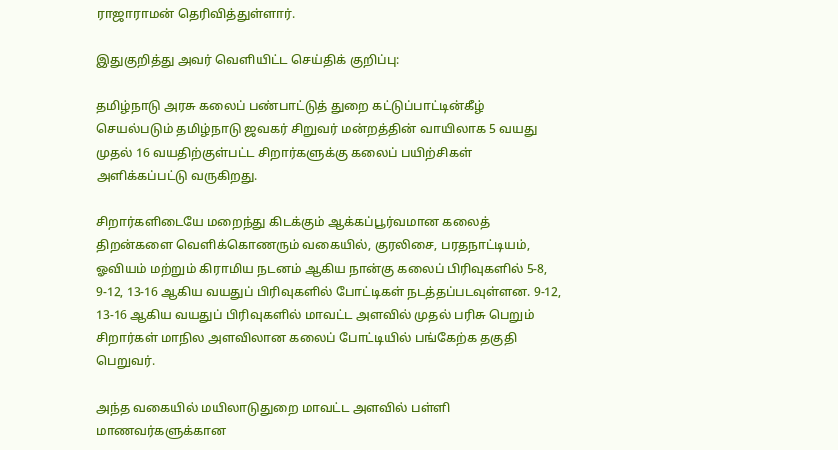ராஜாராமன் தெரிவித்துள்ளார்.

இதுகுறித்து அவர் வெளியிட்ட செய்திக் குறிப்பு:

தமிழ்நாடு அரசு கலைப் பண்பாட்டுத் துறை கட்டுப்பாட்டின்கீழ் செயல்படும் தமிழ்நாடு ஜவகர் சிறுவர் மன்றத்தின் வாயிலாக 5 வயது முதல் 16 வயதிற்குள்பட்ட சிறார்களுக்கு கலைப் பயிற்சிகள் அளிக்கப்பட்டு வருகிறது.

சிறார்களிடையே மறைந்து கிடக்கும் ஆக்கப்பூர்வமான கலைத் திறன்களை வெளிக்கொணரும் வகையில், குரலிசை, பரதநாட்டியம், ஓவியம் மற்றும் கிராமிய நடனம் ஆகிய நான்கு கலைப் பிரிவுகளில் 5-8, 9-12, 13-16 ஆகிய வயதுப் பிரிவுகளில் போட்டிகள் நடத்தப்படவுள்ளன. 9-12, 13-16 ஆகிய வயதுப் பிரிவுகளில் மாவட்ட அளவில் முதல் பரிசு பெறும் சிறார்கள் மாநில அளவிலான கலைப் போட்டியில் பங்கேற்க தகுதி பெறுவர்.

அந்த வகையில் மயிலாடுதுறை மாவட்ட அளவில் பள்ளி மாணவர்களுக்கான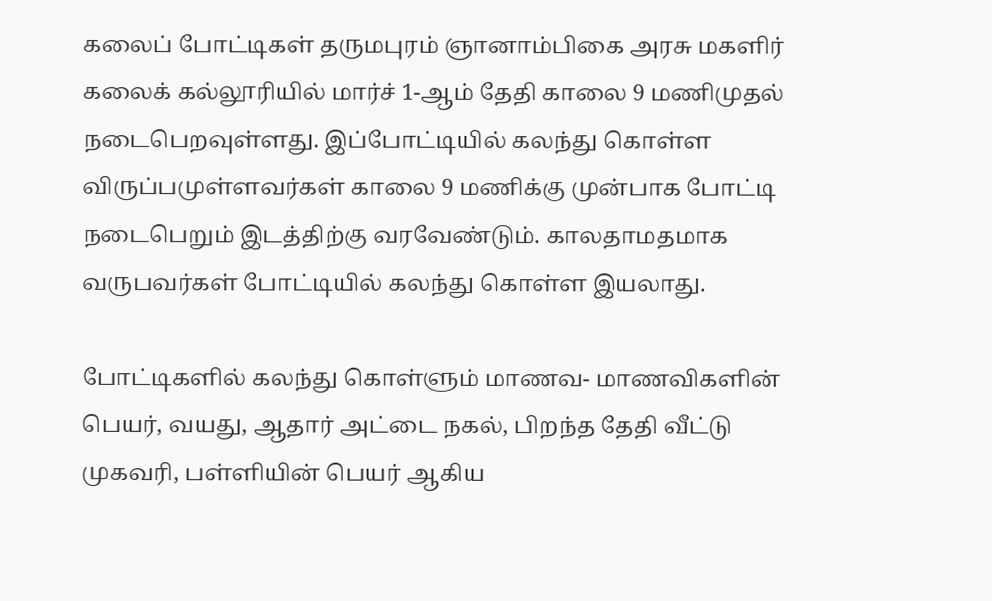கலைப் போட்டிகள் தருமபுரம் ஞானாம்பிகை அரசு மகளிர் கலைக் கல்லூரியில் மார்ச் 1-ஆம் தேதி காலை 9 மணிமுதல் நடைபெறவுள்ளது. இப்போட்டியில் கலந்து கொள்ள விருப்பமுள்ளவர்கள் காலை 9 மணிக்கு முன்பாக போட்டி நடைபெறும் இடத்திற்கு வரவேண்டும். காலதாமதமாக வருபவர்கள் போட்டியில் கலந்து கொள்ள இயலாது.

போட்டிகளில் கலந்து கொள்ளும் மாணவ- மாணவிகளின் பெயர், வயது, ஆதார் அட்டை நகல், பிறந்த தேதி வீட்டு முகவரி, பள்ளியின் பெயர் ஆகிய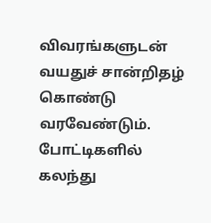விவரங்களுடன் வயதுச் சான்றிதழ் கொண்டு வரவேண்டும். போட்டிகளில் கலந்து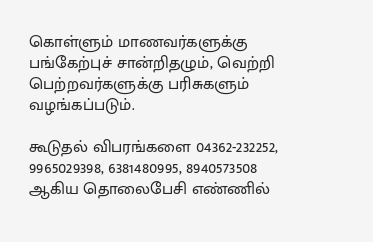கொள்ளும் மாணவர்களுக்கு பங்கேற்புச் சான்றிதழும், வெற்றி பெற்றவர்களுக்கு பரிசுகளும் வழங்கப்படும்.

கூடுதல் விபரங்களை 04362-232252, 9965029398, 6381480995, 8940573508 ஆகிய தொலைபேசி எண்ணில்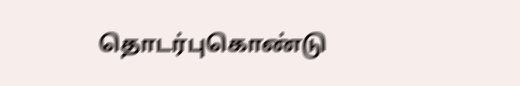தொடர்புகொண்டு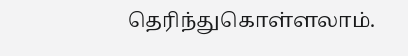தெரிந்துகொள்ளலாம்.